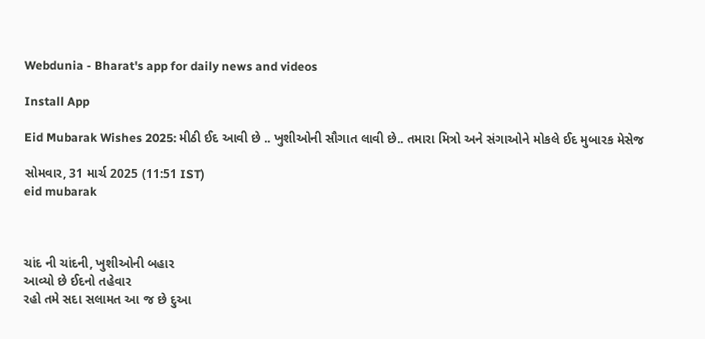Webdunia - Bharat's app for daily news and videos

Install App

Eid Mubarak Wishes 2025: મીઠી ઈદ આવી છે .. ખુશીઓની સૌગાત લાવી છે.. તમારા મિત્રો અને સંગાઓને મોકલે ઈદ મુબારક મેસેજ

સોમવાર, 31 માર્ચ 2025 (11:51 IST)
eid mubarak



ચાંદ ની ચાંદની, ખુશીઓની બહાર
આવ્યો છે ઈદનો તહેવાર
રહો તમે સદા સલામત આ જ છે દુઆ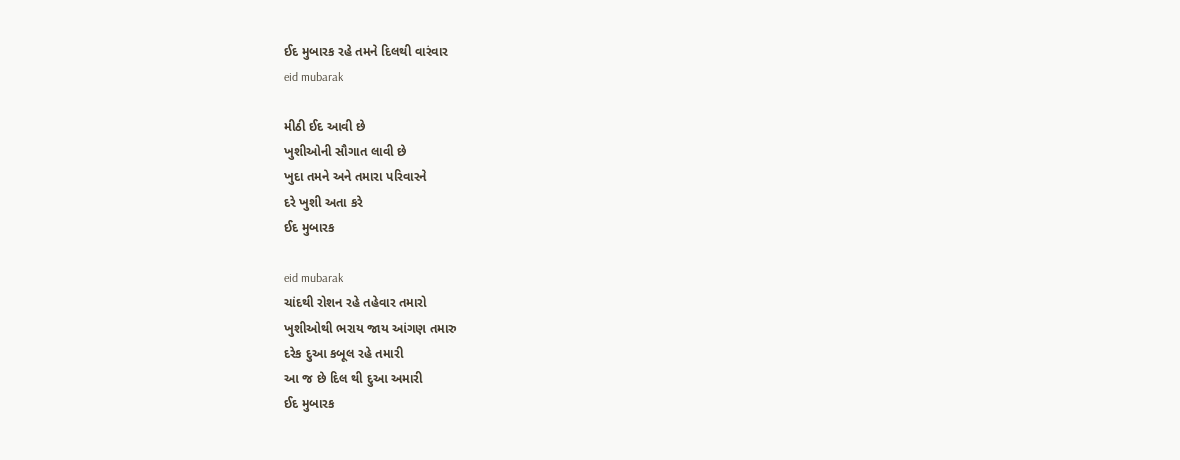ઈદ મુબારક રહે તમને દિલથી વારંવાર
eid mubarak

મીઠી ઈદ આવી છે
ખુશીઓની સૌગાત લાવી છે
ખુદા તમને અને તમારા પરિવારને
દરે ખુશી અતા કરે
ઈદ મુબારક

eid mubarak
ચાંદથી રોશન રહે તહેવાર તમારો
ખુશીઓથી ભરાય જાય આંગણ તમારુ
દરેક દુઆ કબૂલ રહે તમારી
આ જ છે દિલ થી દુઆ અમારી
ઈદ મુબારક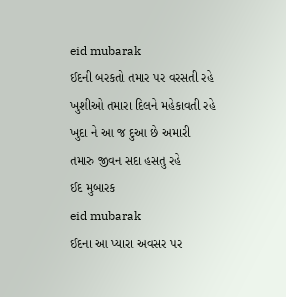eid mubarak
ઈદની બરકતો તમાર પર વરસતી રહે
ખુશીઓ તમારા દિલને મહેકાવતી રહે
ખુદા ને આ જ દુઆ છે અમારી
તમારુ જીવન સદા હસતુ રહે
ઈદ મુબારક
eid mubarak
ઈદના આ પ્યારા અવસર પર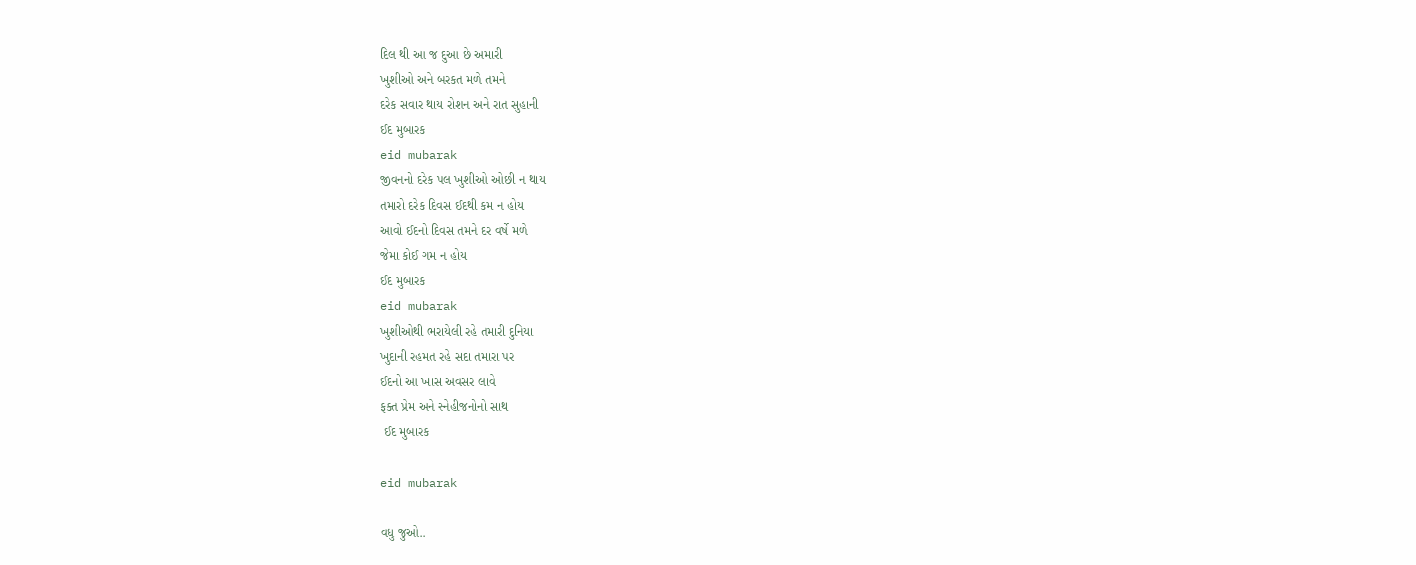દિલ થી આ જ દુઆ છે અમારી
ખુશીઓ અને બરકત મળે તમને
દરેક સવાર થાય રોશન અને રાત સુહાની
ઈદ મુબારક
eid mubarak
જીવનનો દરેક પલ ખુશીઓ ઓછી ન થાય
તમારો દરેક દિવસ ઈદથી કમ ન હોય
આવો ઈદનો દિવસ તમને દર વર્ષે મળે
જેમા કોઈ ગમ ન હોય
ઈદ મુબારક
eid mubarak
ખુશીઓથી ભરાયેલી રહે તમારી દુનિયા
ખુદાની રહમત રહે સદા તમારા પર
ઈદનો આ ખાસ અવસર લાવે
ફક્ત પ્રેમ અને સ્નેહીજનોનો સાથ
 ઈદ મુબારક

eid mubarak

વધુ જુઓ..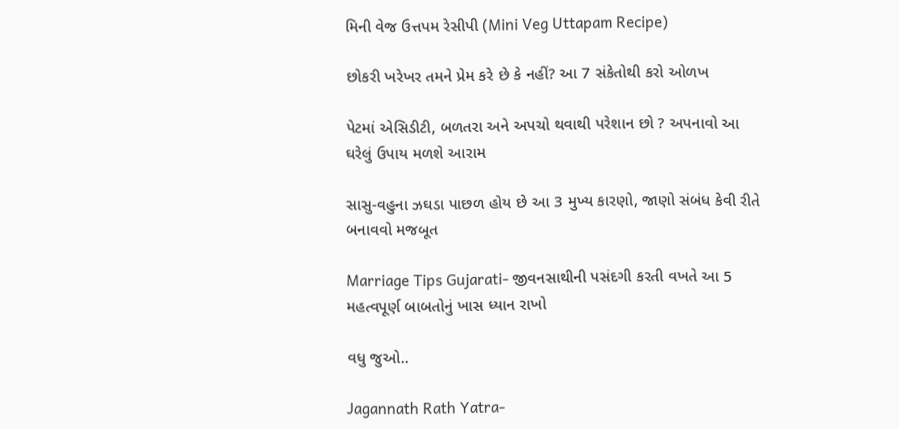મિની વેજ ઉત્તપમ રેસીપી (Mini Veg Uttapam Recipe)

છોકરી ખરેખર તમને પ્રેમ કરે છે કે નહીં? આ 7 સંકેતોથી કરો ઓળખ

પેટમાં એસિડીટી, બળતરા અને અપચો થવાથી પરેશાન છો ? અપનાવો આ ઘરેલું ઉપાય મળશે આરામ

સાસુ-વહુના ઝઘડા પાછળ હોય છે આ 3 મુખ્ય કારણો, જાણો સંબંધ કેવી રીતે બનાવવો મજબૂત

Marriage Tips Gujarati- જીવનસાથીની પસંદગી કરતી વખતે આ 5 મહત્વપૂર્ણ બાબતોનું ખાસ ધ્યાન રાખો

વધુ જુઓ..

Jagannath Rath Yatra-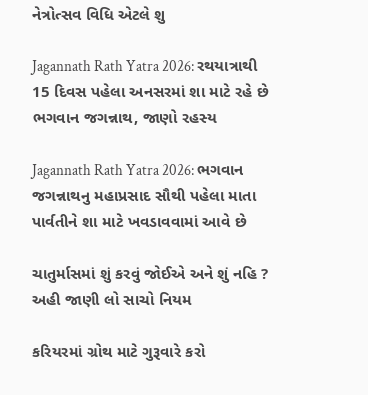નેત્રોત્સવ વિધિ એટલે શુ

Jagannath Rath Yatra 2026: રથયાત્રાથી 15 દિવસ પહેલા અનસરમાં શા માટે રહે છે ભગવાન જગન્નાથ, જાણો રહસ્ય

Jagannath Rath Yatra 2026: ભગવાન જગન્નાથનુ મહાપ્રસાદ સૌથી પહેલા માતા પાર્વતીને શા માટે ખવડાવવામાં આવે છે

ચાતુર્માસમાં શું કરવું જોઈએ અને શું નહિ ? અહી જાણી લો સાચો નિયમ

કરિયરમાં ગ્રોથ માટે ગુરૂવારે કરો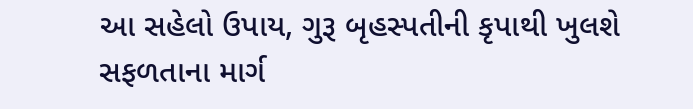આ સહેલો ઉપાય, ગુરૂ બૃહસ્પતીની કૃપાથી ખુલશે સફળતાના માર્ગ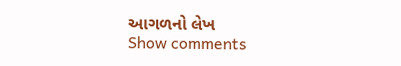આગળનો લેખ
Show comments